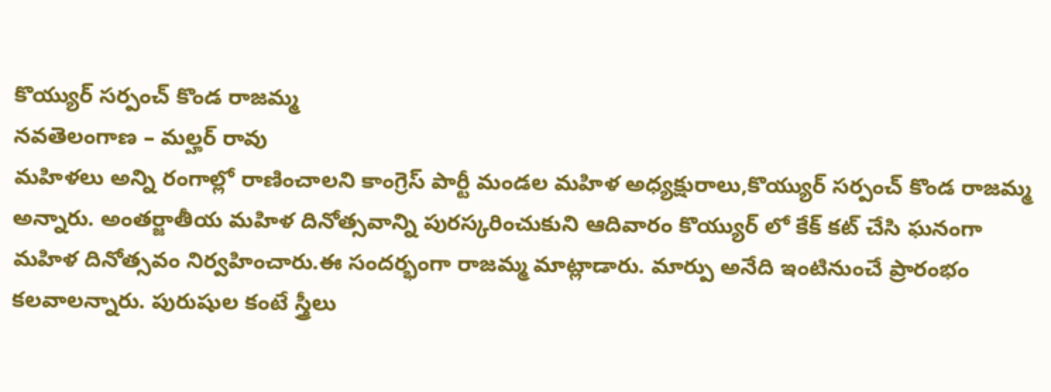కొయ్యుర్ సర్పంచ్ కొండ రాజమ్మ
నవతెలంగాణ – మల్హర్ రావు
మహిళలు అన్ని రంగాల్లో రాణించాలని కాంగ్రెస్ పార్టీ మండల మహిళ అధ్యక్షురాలు,కొయ్యుర్ సర్పంచ్ కొండ రాజమ్మ అన్నారు. అంతర్జాతీయ మహిళ దినోత్సవాన్ని పురస్కరించుకుని ఆదివారం కొయ్యుర్ లో కేక్ కట్ చేసి ఘనంగా మహిళ దినోత్సవం నిర్వహించారు.ఈ సందర్భంగా రాజమ్మ మాట్లాడారు. మార్పు అనేది ఇంటినుంచే ప్రారంభం కలవాలన్నారు. పురుషుల కంటే స్త్రీలు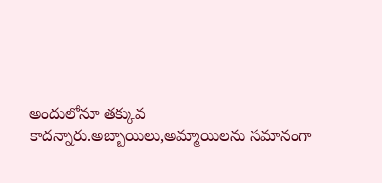అందులోనూ తక్కువ కాదన్నారు.అబ్బాయిలు,అమ్మాయిలను సమానంగా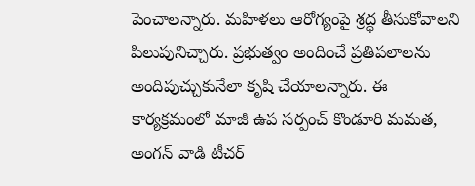పెంచాలన్నారు. మహిళలు ఆరోగ్యంపై శ్రద్ధ తీసుకోవాలని పిలుపునిచ్చారు. ప్రభుత్వం అందించే ప్రతిపలాలను అందిపుచ్చుకునేలా కృషి చేయాలన్నారు. ఈ కార్యక్రమంలో మాజీ ఉప సర్పంచ్ కొండూరి మమత, అంగన్ వాడి టీచర్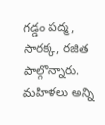గడ్డం పద్మ, సారక్క, రజిత పాల్గొన్నారు.
మహిళలు అన్ని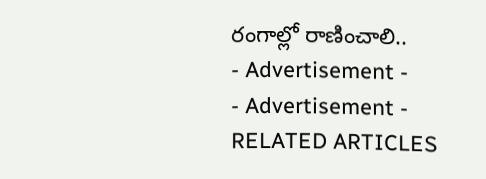రంగాల్లో రాణించాలి..
- Advertisement -
- Advertisement -
RELATED ARTICLES